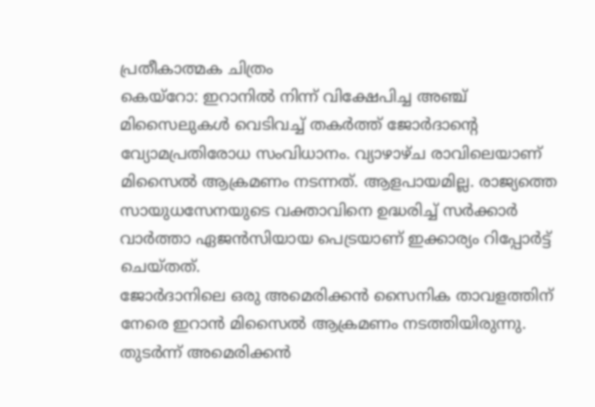പ്രതീകാത്മക ചിത്രം
കെയ്റോ: ഇറാനിൽ നിന്ന് വിക്ഷേപിച്ച അഞ്ച് മിസൈലുകൾ വെടിവച്ച് തകർത്ത് ജോർദാന്റെ വ്യോമപ്രതിരോധ സംവിധാനം. വ്യാഴാഴ്ച രാവിലെയാണ് മിസൈൽ ആക്രമണം നടന്നത്. ആളപായമില്ല. രാജ്യത്തെ സായുധസേനയുടെ വക്താവിനെ ഉദ്ധരിച്ച് സർക്കാർ വാർത്താ ഏജൻസിയായ പെട്രയാണ് ഇക്കാര്യം റിപ്പോർട്ട് ചെയ്തത്.
ജോർദാനിലെ ഒരു അമെരിക്കൻ സൈനിക താവളത്തിന് നേരെ ഇറാൻ മിസൈൽ ആക്രമണം നടത്തിയിരുന്നു. തുടർന്ന് അമെരിക്കൻ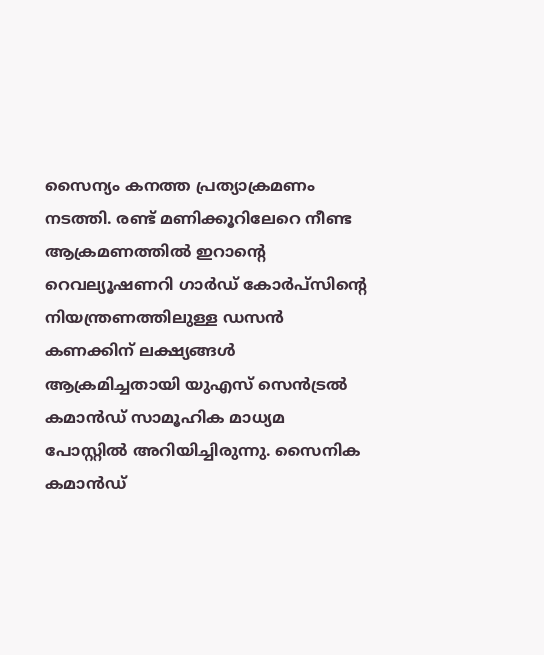സൈന്യം കനത്ത പ്രത്യാക്രമണം നടത്തി. രണ്ട് മണിക്കൂറിലേറെ നീണ്ട ആക്രമണത്തിൽ ഇറാന്റെ റെവല്യൂഷണറി ഗാർഡ് കോർപ്സിന്റെ നിയന്ത്രണത്തിലുള്ള ഡസൻ കണക്കിന് ലക്ഷ്യങ്ങൾ ആക്രമിച്ചതായി യുഎസ് സെൻട്രൽ കമാൻഡ് സാമൂഹിക മാധ്യമ പോസ്റ്റിൽ അറിയിച്ചിരുന്നു. സൈനിക കമാൻഡ്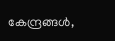കേന്ദ്രങ്ങൾ,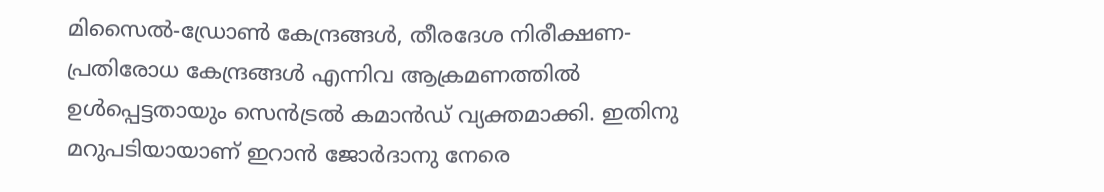മിസൈൽ-ഡ്രോൺ കേന്ദ്രങ്ങൾ, തീരദേശ നിരീക്ഷണ-പ്രതിരോധ കേന്ദ്രങ്ങൾ എന്നിവ ആക്രമണത്തിൽ ഉൾപ്പെട്ടതായും സെൻട്രൽ കമാൻഡ് വ്യക്തമാക്കി. ഇതിനു മറുപടിയായാണ് ഇറാൻ ജോർദാനു നേരെ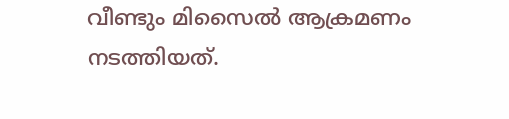വീണ്ടും മിസൈൽ ആക്രമണം നടത്തിയത്.